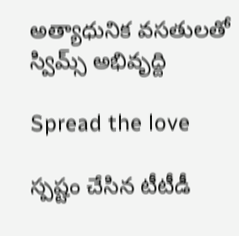అత్యాధునిక వ‌స‌తుల‌తో స్విమ్స్ అభివృద్ది

Spread the love

స్ప‌ష్టం చేసిన టీటీడీ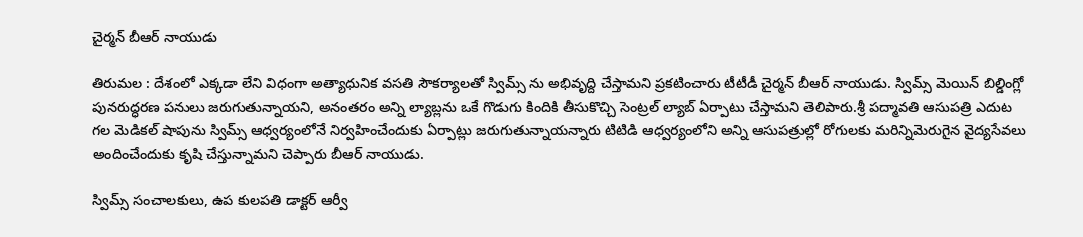చైర్మ‌న్ బీఆర్ నాయుడు

తిరుమ‌ల : దేశంలో ఎక్క‌డా లేని విధంగా అత్యాధునిక వ‌స‌తి సౌక‌ర్యాల‌తో స్విమ్స్ ను అభివృద్ది చేస్తామ‌ని ప్ర‌క‌టించారు టీటీడీ చైర్మ‌న్ బీఆర్ నాయుడు. స్విమ్స్ మెయిన్ బిల్డింగ్లో పునరుద్ధరణ పనులు జరుగుతున్నాయని, అనంతరం అన్ని ల్యాబ్లను ఒకే గొడుగు కిందికి తీసుకొచ్చి సెంట్రల్ ల్యాబ్ ఏర్పాటు చేస్తామని తెలిపారు.శ్రీ పద్మావతి ఆసుపత్రి ఎదుట గల మెడికల్ షాపును స్విమ్స్ ఆధ్వర్యంలోనే నిర్వహించేందుకు ఏర్పాట్లు జరుగుతున్నాయన్నారు టిటిడి ఆధ్వర్యంలోని అన్ని ఆసుపత్రుల్లో రోగులకు మరిన్నిమెరుగైన వైద్యసేవలు అందించేందుకు కృషి చేస్తున్నామని చెప్పారు బీఆర్ నాయుడు.

స్విమ్స్ సంచాలకులు, ఉప కులపతి డాక్టర్ ఆర్వీ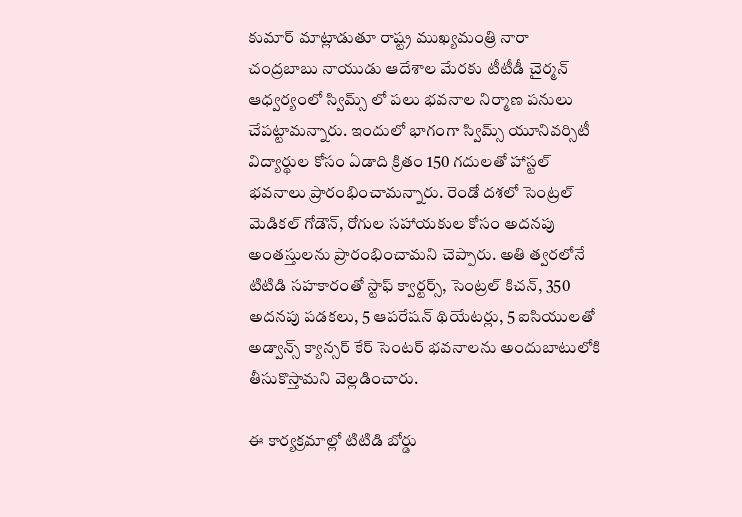కుమార్ మాట్లాడుతూ రాష్ట్ర ముఖ్యమంత్రి నారా చంద్రబాబు నాయుడు ఆదేశాల మేరకు టీటీడీ చైర్మన్ ఆధ్వర్యంలో స్విమ్స్ లో పలు భవనాల నిర్మాణ పనులు చేపట్టామన్నారు. ఇందులో భాగంగా స్విమ్స్ యూనివర్సిటీ విద్యార్థుల కోసం ఏడాది క్రితం 150 గదులతో హాస్టల్ భవనాలు ప్రారంభించామన్నారు. రెండో దశలో సెంట్రల్ మెడికల్ గోడౌన్, రోగుల సహాయకుల కోసం అదనపు అంతస్తులను ప్రారంభించామని చెప్పారు. అతి త్వరలోనే టిటిడి సహకారంతో స్టాఫ్ క్వార్టర్స్, సెంట్రల్ కిచన్, 350 అదనపు పడకలు, 5 ఆపరేషన్ థియేటర్లు, 5 ఐసియులతో అడ్వాన్స్ క్యాన్సర్ కేర్ సెంటర్ భవనాలను అందుబాటులోకి తీసుకొస్తామని వెల్లడించారు.

ఈ కార్యక్రమాల్లో టిటిడి బోర్డు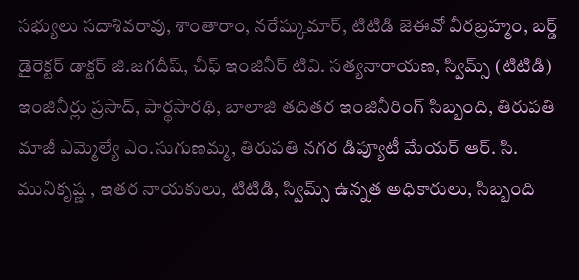సభ్యులు సదాశివరావు, శాంతారాం, నరేష్కుమార్, టిటిడి జెఈవో వీరబ్రహ్మం, బర్డ్ డైరెక్టర్ డాక్టర్ జి.జగదీష్, చీఫ్ ఇంజినీర్ టివి. సత్యనారాయణ, స్విమ్స్ (టిటిడి) ఇంజినీర్లు ప్రసాద్, పార్థసారథి, బాలాజి తదితర ఇంజినీరింగ్ సిబ్బంది, తిరుపతి మాజీ ఎమ్మెల్యే ఎం.సుగుణమ్మ, తిరుపతి నగర డిప్యూటీ మేయర్ ఆర్. సి. మునికృష్ణ , ఇతర నాయకులు, టిటిడి, స్విమ్స్ ఉన్నత అధికారులు, సిబ్బంది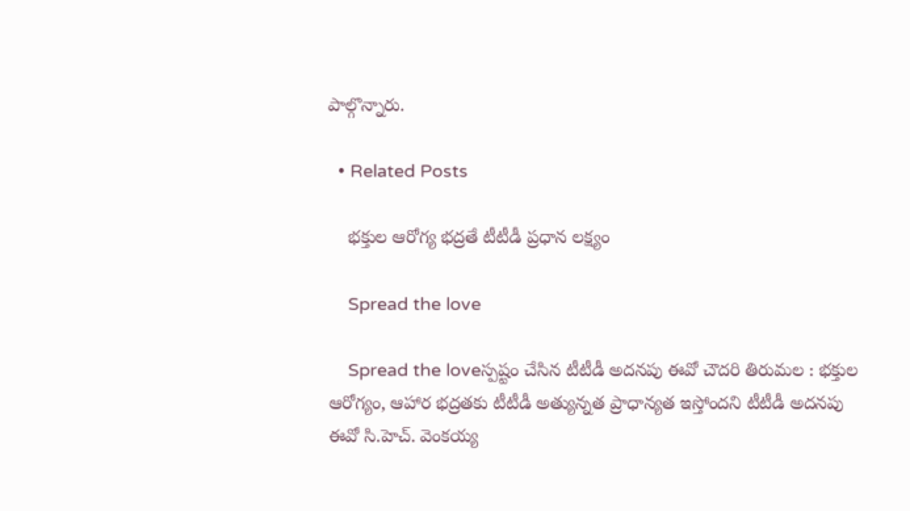పాల్గొన్నారు.

  • Related Posts

    భక్తుల ఆరోగ్య భద్రతే టీటీడీ ప్రధాన లక్ష్యం

    Spread the love

    Spread the loveస్ప‌ష్టం చేసిన టీటీడీ అదనపు ఈవో చౌద‌రి తిరుమల : భక్తుల ఆరోగ్యం, ఆహార భద్రతకు టీటీడీ అత్యున్నత ప్రాధాన్యత ఇస్తోందని టీటీడీ అదనపు ఈవో సి.హెచ్. వెంకయ్య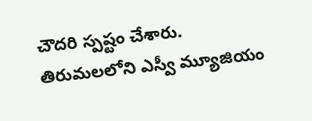చౌదరి స్ప‌ష్టం చేశారు. తిరుమలలోని ఎస్వీ మ్యూజియం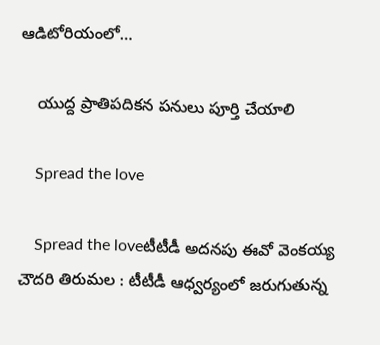ఆడిటోరియంలో…

    యుద్ద ప్రాతిప‌దిక‌న ప‌నులు పూర్తి చేయాలి

    Spread the love

    Spread the loveటీటీడీ అద‌న‌పు ఈవో వెంక‌య్య చౌద‌రి తిరుమల : టీటీడీ ఆధ్వ‌ర్యంలో జ‌రుగుతున్న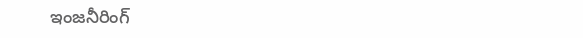ఇంజ‌నీరింగ్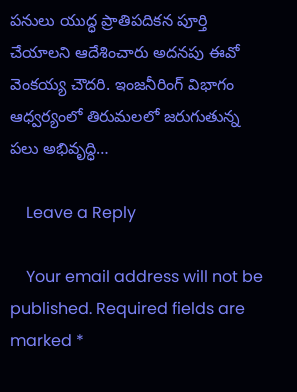ప‌నులు యుద్ధ ప్రాతిప‌దిక‌న పూర్తి చేయాల‌ని ఆదేశించారు అద‌న‌పు ఈవో వెంక‌య్య చౌద‌రి. ఇంజనీరింగ్ విభాగం ఆధ్వర్యంలో తిరుమలలో జరుగుతున్న పలు అభివృద్ధి…

    Leave a Reply

    Your email address will not be published. Required fields are marked *